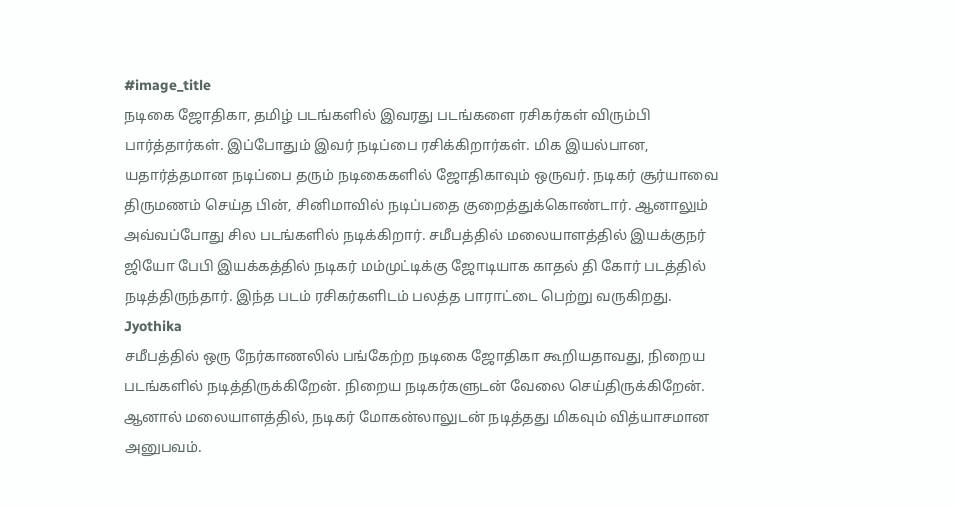#image_title
நடிகை ஜோதிகா, தமிழ் படங்களில் இவரது படங்களை ரசிகர்கள் விரும்பி பார்த்தார்கள். இப்போதும் இவர் நடிப்பை ரசிக்கிறார்கள். மிக இயல்பான, யதார்த்தமான நடிப்பை தரும் நடிகைகளில் ஜோதிகாவும் ஒருவர். நடிகர் சூர்யாவை திருமணம் செய்த பின், சினிமாவில் நடிப்பதை குறைத்துக்கொண்டார். ஆனாலும் அவ்வப்போது சில படங்களில் நடிக்கிறார். சமீபத்தில் மலையாளத்தில் இயக்குநர் ஜியோ பேபி இயக்கத்தில் நடிகர் மம்முட்டிக்கு ஜோடியாக காதல் தி கோர் படத்தில் நடித்திருந்தார். இந்த படம் ரசிகர்களிடம் பலத்த பாராட்டை பெற்று வருகிறது.
Jyothika
சமீபத்தில் ஒரு நேர்காணலில் பங்கேற்ற நடிகை ஜோதிகா கூறியதாவது, நிறைய படங்களில் நடித்திருக்கிறேன். நிறைய நடிகர்களுடன் வேலை செய்திருக்கிறேன். ஆனால் மலையாளத்தில், நடிகர் மோகன்லாலுடன் நடித்தது மிகவும் வித்யாசமான அனுபவம்.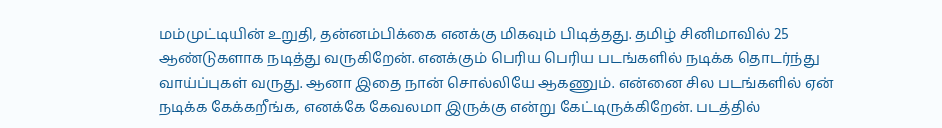மம்முட்டியின் உறுதி, தன்னம்பிக்கை எனக்கு மிகவும் பிடித்தது. தமிழ் சினிமாவில் 25 ஆண்டுகளாக நடித்து வருகிறேன். எனக்கும் பெரிய பெரிய படங்களில் நடிக்க தொடர்ந்து வாய்ப்புகள் வருது. ஆனா இதை நான் சொல்லியே ஆகணும். என்னை சில படங்களில் ஏன் நடிக்க கேக்கறீங்க, எனக்கே கேவலமா இருக்கு என்று கேட்டிருக்கிறேன். படத்தில்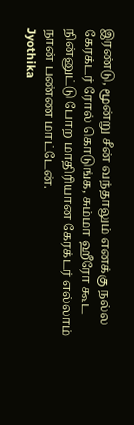இரண்டு, மூன்று சீன் வந்தாலும் எனக்கு நல்ல கேரக்டர் ரோல் கொடுங்க, சும்மா ஹீரோ கூட நின்னுட்டு போற மாதிரியான கேரக்டர் எல்லாம் நான் பண்ண மாட்டேன்.
Jyothika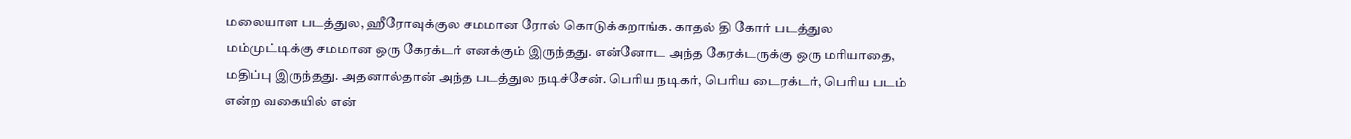மலையாள படத்துல, ஹீரோவுக்குல சமமான ரோல் கொடுக்கறாங்க. காதல் தி கோர் படத்துல மம்முட்டிக்கு சமமான ஒரு கேரக்டர் எனக்கும் இருந்தது. என்னோட அந்த கேரக்டருக்கு ஒரு மரியாதை, மதிப்பு இருந்தது. அதனால்தான் அந்த படத்துல நடிச்சேன். பெரிய நடிகர், பெரிய டைரக்டர், பெரிய படம் என்ற வகையில் என்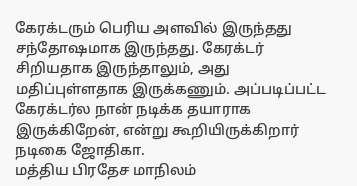கேரக்டரும் பெரிய அளவில் இருந்தது சந்தோஷமாக இருந்தது. கேரக்டர் சிறியதாக இருந்தாலும், அது மதிப்புள்ளதாக இருக்கணும். அப்படிப்பட்ட கேரக்டர்ல நான் நடிக்க தயாராக இருக்கிறேன், என்று கூறியிருக்கிறார் நடிகை ஜோதிகா.
மத்திய பிரதேச மாநிலம்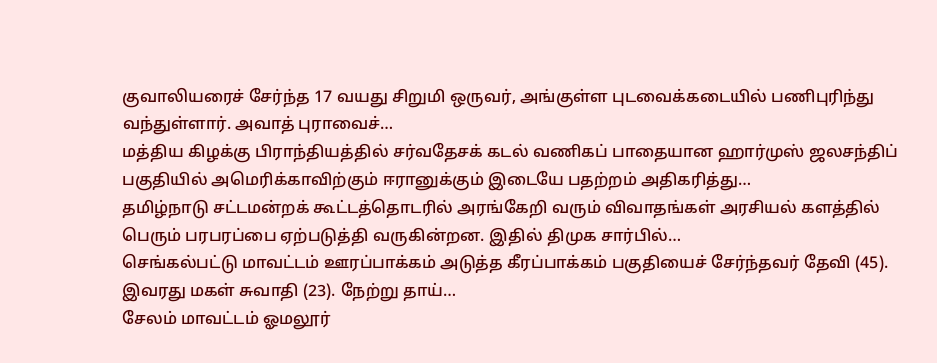குவாலியரைச் சேர்ந்த 17 வயது சிறுமி ஒருவர், அங்குள்ள புடவைக்கடையில் பணிபுரிந்து வந்துள்ளார். அவாத் புராவைச்…
மத்திய கிழக்கு பிராந்தியத்தில் சர்வதேசக் கடல் வணிகப் பாதையான ஹார்முஸ் ஜலசந்திப் பகுதியில் அமெரிக்காவிற்கும் ஈரானுக்கும் இடையே பதற்றம் அதிகரித்து…
தமிழ்நாடு சட்டமன்றக் கூட்டத்தொடரில் அரங்கேறி வரும் விவாதங்கள் அரசியல் களத்தில் பெரும் பரபரப்பை ஏற்படுத்தி வருகின்றன. இதில் திமுக சார்பில்…
செங்கல்பட்டு மாவட்டம் ஊரப்பாக்கம் அடுத்த கீரப்பாக்கம் பகுதியைச் சேர்ந்தவர் தேவி (45). இவரது மகள் சுவாதி (23). நேற்று தாய்…
சேலம் மாவட்டம் ஓமலூர்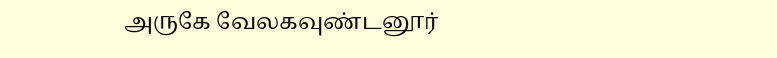அருகே வேலகவுண்டனூர்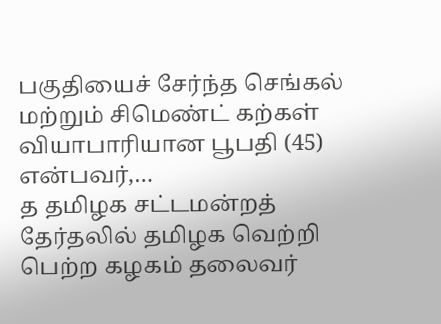பகுதியைச் சேர்ந்த செங்கல் மற்றும் சிமெண்ட் கற்கள் வியாபாரியான பூபதி (45) என்பவர்,…
த தமிழக சட்டமன்றத் தேர்தலில் தமிழக வெற்றி பெற்ற கழகம் தலைவர்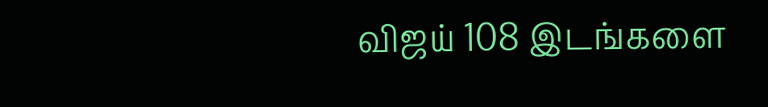விஜய் 108 இடங்களை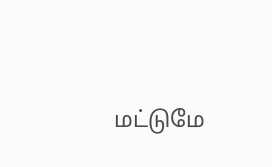மட்டுமே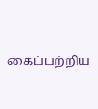கைப்பற்றிய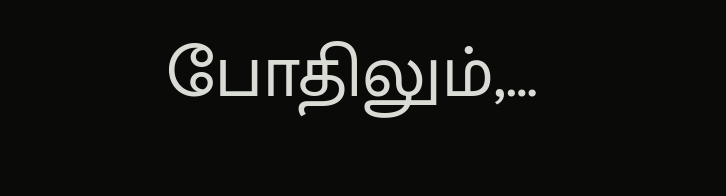போதிலும்,…